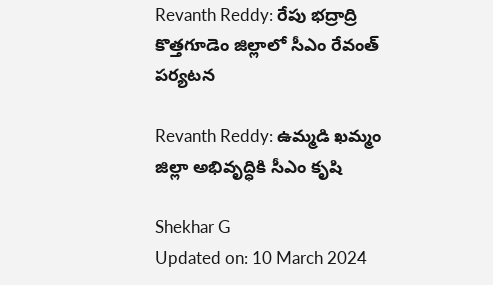Revanth Reddy: రేపు భద్రాద్రి కొత్తగూడెం జిల్లాలో సీఎం రేవంత్ పర్యటన

Revanth Reddy: ఉమ్మడి ఖమ్మం జిల్లా అభివృద్ధికి సీఎం కృషి

Shekhar G
Updated on: 10 March 2024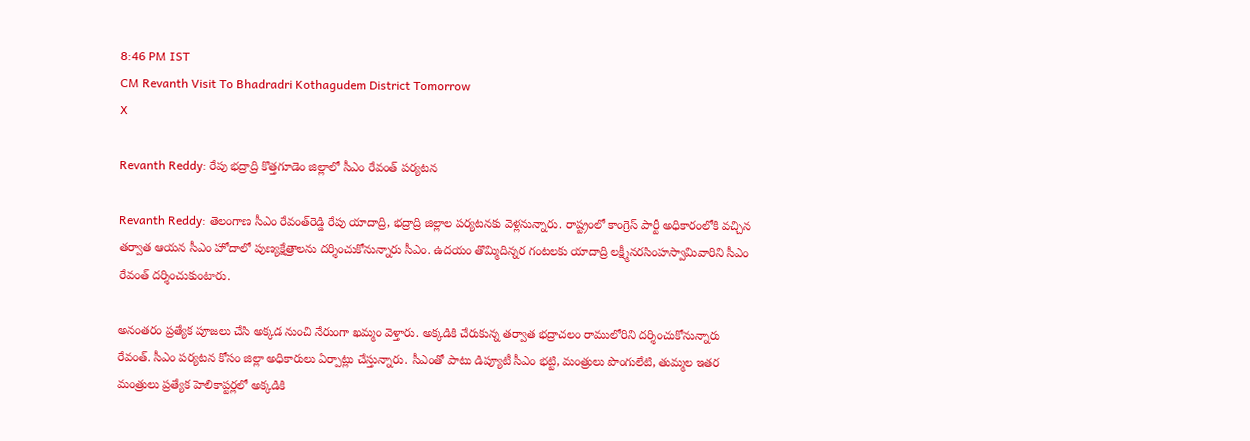8:46 PM IST
CM Revanth Visit To Bhadradri Kothagudem District Tomorrow
X

Revanth Reddy: రేపు భద్రాద్రి కొత్తగూడెం జిల్లాలో సీఎం రేవంత్ పర్యటన

Revanth Reddy: తెలంగాణ సీఎం రేవంత్‌రెడ్డి రేపు యాదాద్రి, భద్రాద్రి జిల్లాల పర్యటనకు వెళ్లనున్నారు. రాష్ట్రంలో కాంగ్రెస్ పార్టీ అధికారంలోకి వచ్చిన తర్వాత ఆ‍యన సీఎం హోదాలో పుణ్యక్షేత్రాలను దర్శించుకోనున్నారు సీఎం. ఉదయం తొమ్మిదిన్నర గంటలకు యాదాద్రి లక్ష్మీనరసింహస్వామివారిని సీఎం రేవంత్ దర్శించుకుంటారు.

అనంతరం ప్రత్యేక పూజలు చేసి అక్కడ నుంచి నేరుంగా ఖమ్మం వెళ్తారు. అక్కడికి చేరుకున్న తర్వాత భద్రాచలం రాములోరిని దర్శించుకోనున్నారు రేవంత్. సీఎం పర్యటన కోసం జిల్లా అధికారులు ఏర్పాట్లు చేస్తున్నారు. సీఎంతో పాటు డిప్యూటీ సీఎం భట్టి, మంత్రులు పొంగులేటి, తుమ్మల ఇతర మంత్రులు ప్రత్యేక హెలికాప్టర్లలో అక్కడికి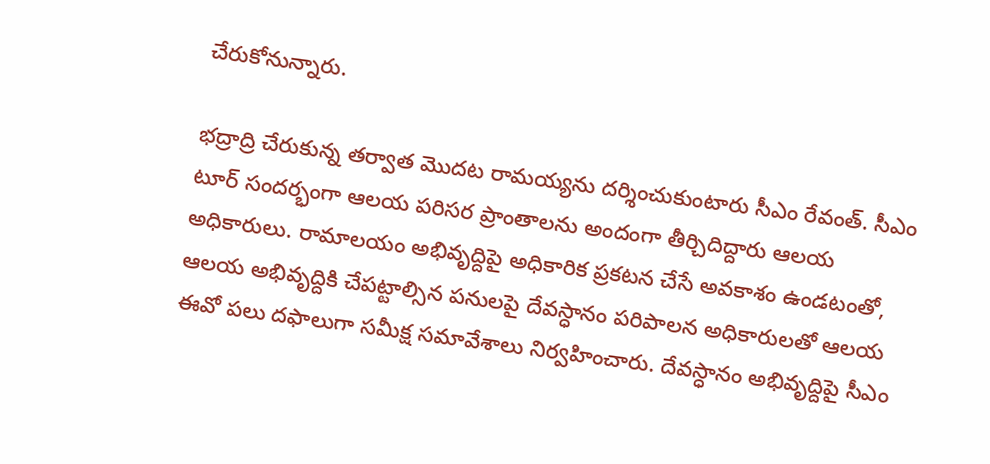చేరుకోనున్నారు.

భద్రాద్రి చేరుకున్న తర్వాత మొదట రామయ్యను దర్శించుకుంటారు సీఎం రేవంత్. సీఎం టూర్ సందర్భంగా ఆలయ పరిసర ప్రాంతాలను అందంగా తీర్చిదిద్దారు ఆలయ అధికారులు. రామాలయం అభివృద్దిపై అధికారిక ప్రకటన చేసే అవకాశం ఉండటంతో, ఆలయ అభివృద్దికి చేపట్టాల్సిన పనులపై దేవస్ధానం పరిపాలన అధికారులతో ఆలయ ఈవో పలు దఫాలుగా సమీక్ష సమావేశాలు నిర్వహించారు. దేవస్ధానం అభివృద్దిపై సీఎం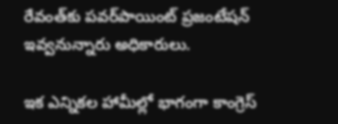రేవంత్‌కు పవర్‌పాయింట్‌ ప్రజంటేషన్‌ ఇవ్వనున్నారు అధికారులు.

ఇక ఎన్నికల హామీల్లో భాగంగా కాంగ్రెస్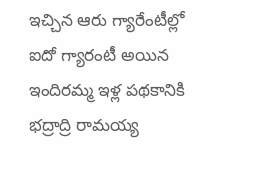ఇచ్చిన ఆరు గ్యారేంటీల్లో ఐదో గ్యారంటీ అయిన ఇందిరమ్మ ఇళ్ల పథకానికి భద్రాద్రి రామయ్య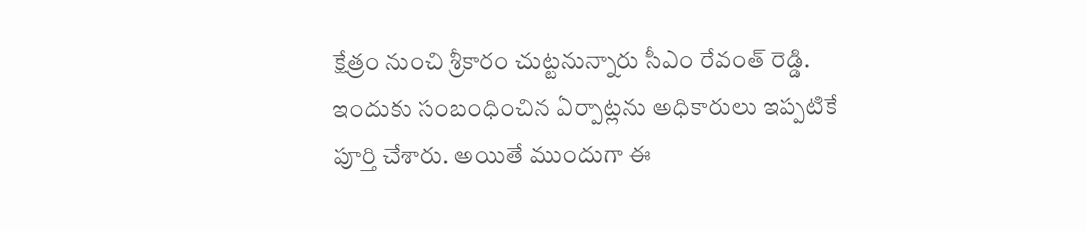క్షేత్రం నుంచి శ్రీకారం చుట్టనున్నారు సీఎం రేవంత్ రెడ్డి. ఇందుకు సంబంధించిన ఏర్పాట్లను అధికారులు ఇప్పటికే పూర్తి చేశారు. అయితే ముందుగా ఈ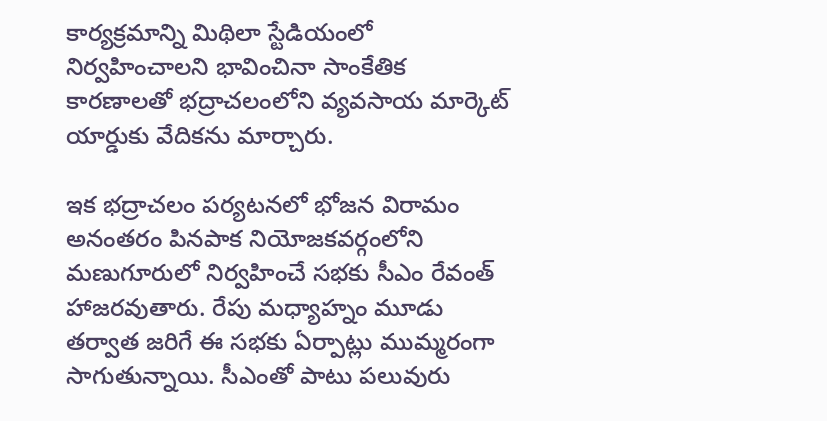కార్యక్రమాన్ని మిథిలా స్టేడియంలో నిర్వహించాలని భావించినా సాంకేతిక కారణాలతో భద్రాచలంలోని వ్యవసాయ మార్కెట్ యార్డుకు వేదికను మార్చారు.

ఇక భద్రాచలం పర్యటనలో భోజన విరామం అనంతరం పినపాక నియోజకవర్గంలోని మణుగూరులో నిర్వహించే సభకు సీఎం రేవంత్‌ హాజరవుతారు. రేపు మధ్యాహ్నం మూడు తర్వాత జరిగే ఈ సభకు ఏర్పాట్లు ముమ్మరంగా సాగుతున్నాయి. సీఎంతో పాటు పలువురు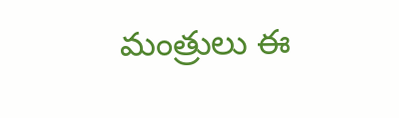మంత్రులు ఈ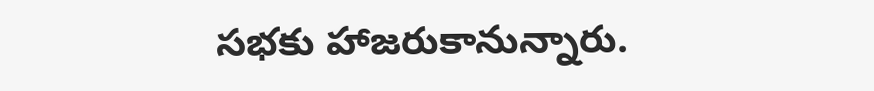సభకు హాజరుకానున్నారు.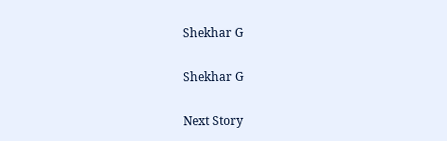Shekhar G

Shekhar G

Next Story